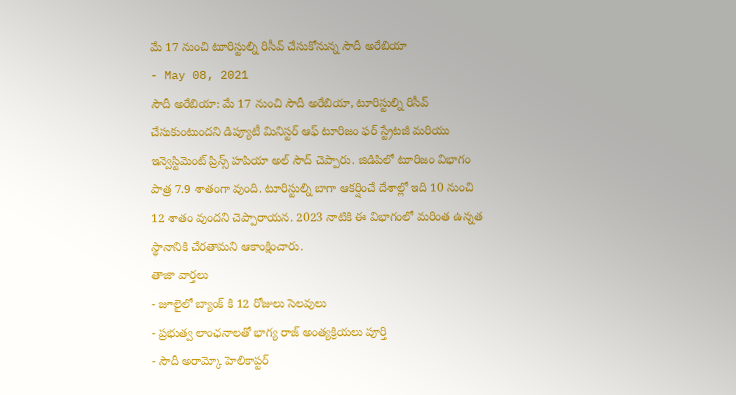మే 17 నుంచి టూరిస్టుల్ని రిసీవ్ చేసుకోనున్న సౌదీ అరేబియా
- May 08, 2021
సౌదీ అరేబియా: మే 17 నుంచి సౌదీ అరేబియా, టూరిస్టుల్ని రిసీవ్ చేసుకుంటుందని డిప్యూటీ మినిస్టర్ ఆఫ్ టూరిజం ఫర్ స్ట్రేటజీ మరియు ఇన్వెస్టిమెంట్ ప్రిన్స్ హపియా అల్ సౌద్ చెప్పారు. జిడిపిలో టూరిజం విభాగం పాత్ర 7.9 శాతంగా వుంది. టూరిస్టుల్ని బాగా ఆకర్షించే దేశాల్లో ఇది 10 నుంచి 12 శాతం వుందని చెప్పారాయన. 2023 నాటికి ఈ విభాగంలో మరింత ఉన్నత స్థానానికి చేరతామని ఆకాంక్షించారు.
తాజా వార్తలు
- జూలైలో బ్యాంక్ కి 12 రోజులు సెలవులు
- ప్రభుత్వ లాంఛనాలతో భాగ్య రాజ్ అంత్యక్రియలు పూర్తి
- సౌదీ అరామ్కో హెలికాప్టర్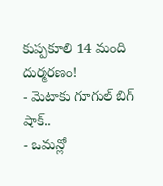కుప్పకూలి 14 మంది దుర్మరణం!
- మెటాకు గూగుల్ బిగ్ షాక్..
- ఒమన్లో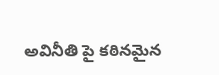అవినీతి పై కఠినమైన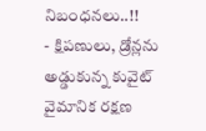నిబంధనలు..!!
- క్షిపణులు, డ్రోన్లను అడ్డుకున్న కువైట్ వైమానిక రక్షణ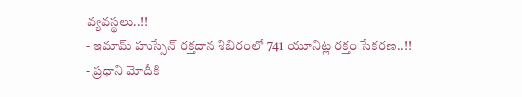వ్యవస్థలు..!!
- ఇమామ్ హుస్సేన్ రక్తదాన శిబిరంలో 741 యూనిట్ల రక్తం సేకరణ..!!
- ప్రధాని మోదీకి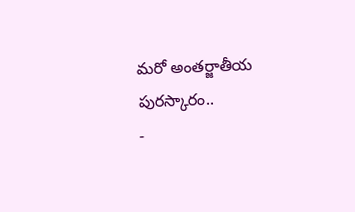మరో అంతర్జాతీయ పురస్కారం..
-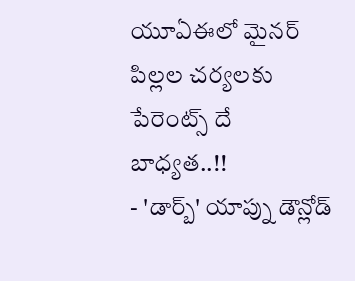యూఏఈలో మైనర్ పిల్లల చర్యలకు పేరెంట్స్ దే బాధ్యత..!!
- 'డార్బ్' యాప్ను డౌన్లోడ్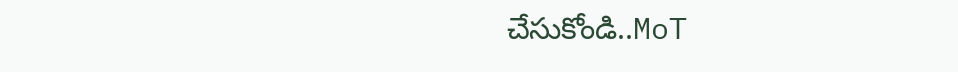చేసుకోండి..MoT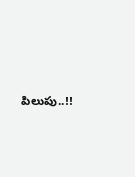పిలుపు..!!